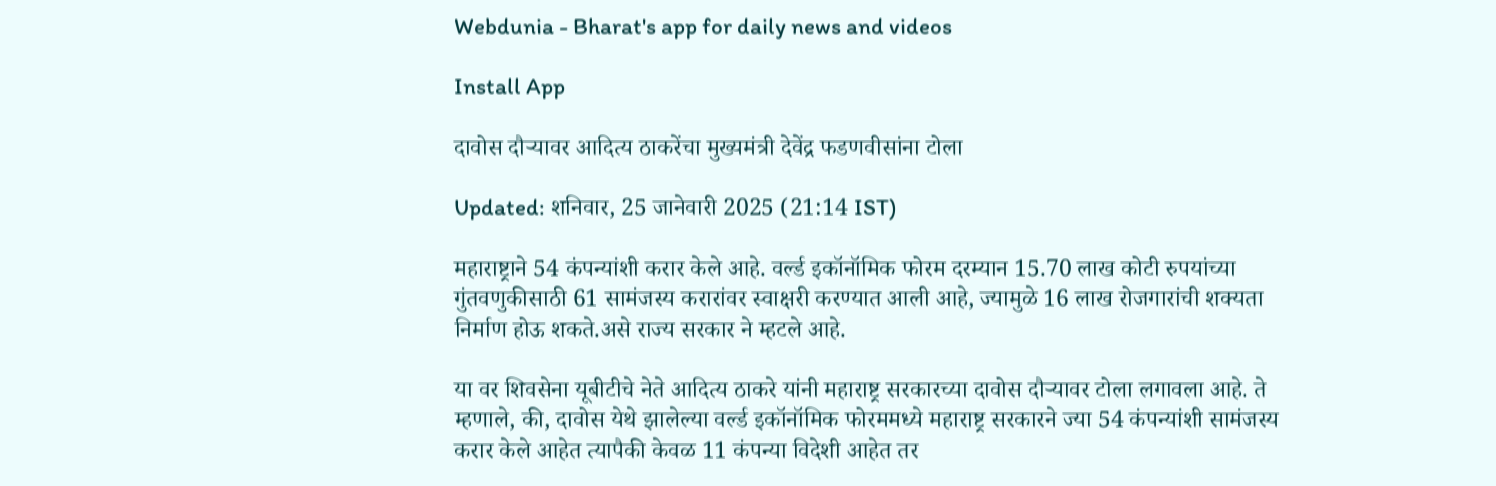Webdunia - Bharat's app for daily news and videos

Install App

दावोस दौऱ्यावर आदित्य ठाकरेंचा मुख्यमंत्री देवेंद्र फडणवीसांना टोला

Updated: शनिवार, 25 जानेवारी 2025 (21:14 IST)

महाराष्ट्राने 54 कंपन्यांशी करार केले आहे. वर्ल्ड इकॉनॉमिक फोरम दरम्यान 15.70 लाख कोटी रुपयांच्या गुंतवणुकीसाठी 61 सामंजस्य करारांवर स्वाक्षरी करण्यात आली आहे, ज्यामुळे 16 लाख रोजगारांची शक्यता निर्माण होऊ शकते.असे राज्य सरकार ने म्हटले आहे.

या वर शिवसेना यूबीटीचे नेते आदित्य ठाकरे यांनी महाराष्ट्र सरकारच्या दावोस दौऱ्यावर टोला लगावला आहे. ते म्हणाले, की, दावोस येथे झालेल्या वर्ल्ड इकॉनॉमिक फोरममध्ये महाराष्ट्र सरकारने ज्या 54 कंपन्यांशी सामंजस्य करार केले आहेत त्यापैकी केवळ 11 कंपन्या विदेशी आहेत तर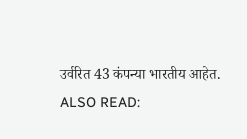उर्वरित 43 कंपन्या भारतीय आहेत.
ALSO READ: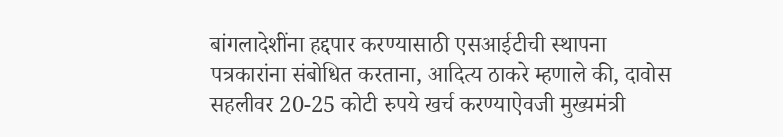बांगलादेशींना हद्दपार करण्यासाठी एसआईटीची स्थापना
पत्रकारांना संबोधित करताना, आदित्य ठाकरे म्हणाले की, दावोस सहलीवर 20-25 कोटी रुपये खर्च करण्याऐवजी मुख्यमंत्री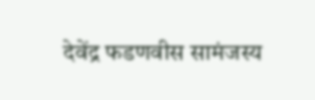देवेंद्र फडणवीस सामंजस्य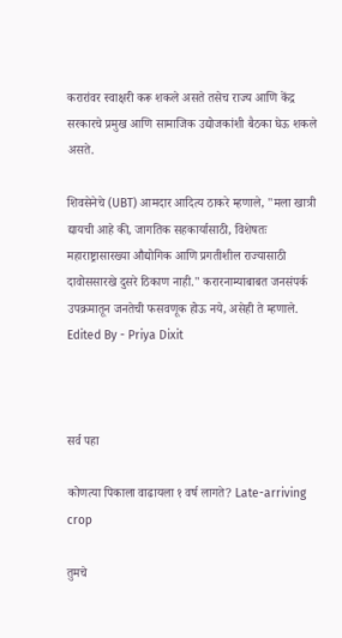करारांवर स्वाक्षरी करू शकले असते तसेच राज्य आणि केंद्र सरकारचे प्रमुख आणि सामाजिक उद्योजकांशी बैठका घेऊ शकले असते.

शिवसेनेचे (UBT) आमदार आदित्य ठाकरे म्हणाले, "मला खात्री द्यायची आहे की, जागतिक सहकार्यासाठी, विशेषतः महाराष्ट्रासारख्या औद्योगिक आणि प्रगतीशील राज्यासाठी दावोससारखे दुसरे ठिकाण नाही." करारनाम्याबाबत जनसंपर्क उपक्रमातून जनतेची फसवणूक होऊ नये, असेही ते म्हणाले.
Edited By - Priya Dixit



सर्व पहा

कोणत्या पिकाला वाढायला १ वर्ष लागते? Late-arriving crop

तुमचे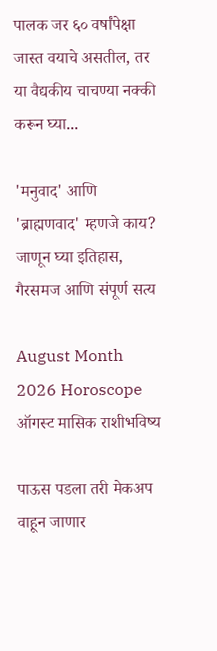पालक जर ६० वर्षांपेक्षा जास्त वयाचे असतील, तर या वैद्यकीय चाचण्या नक्की करून घ्या...

'मनुवाद' आणि 'ब्राह्मणवाद' म्हणजे काय? जाणून घ्या इतिहास, गैरसमज आणि संपूर्ण सत्य

August Month 2026 Horoscope ऑगस्ट मासिक राशीभविष्य

पाऊस पडला तरी मेकअप वाहून जाणार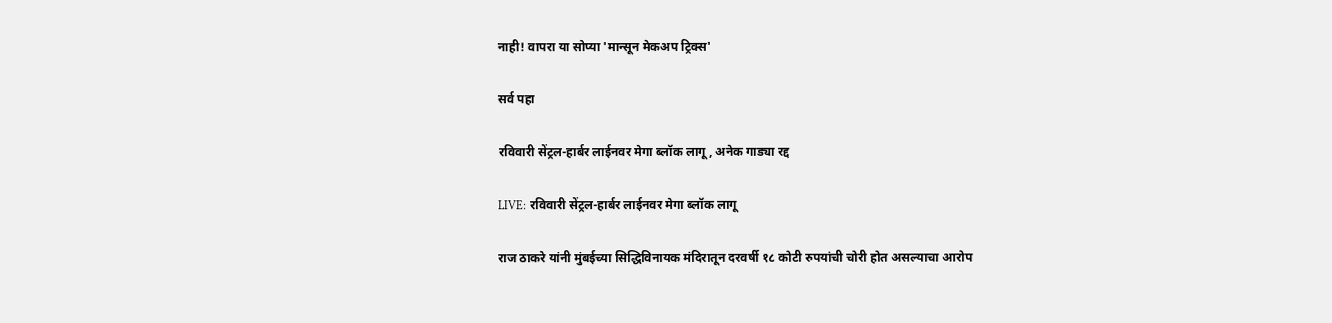नाही! वापरा या सोप्या 'मान्सून मेकअप ट्रिक्स'

सर्व पहा

रविवारी सेंट्रल-हार्बर लाईनवर मेगा ब्लॉक लागू , अनेक गाड्या रद्द

LIVE: रविवारी सेंट्रल-हार्बर लाईनवर मेगा ब्लॉक लागू

राज ठाकरे यांनी मुंबईच्या सिद्धिविनायक मंदिरातून दरवर्षी १८ कोटी रुपयांची चोरी होत असल्याचा आरोप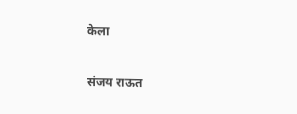केला

संजय राऊत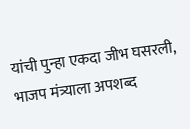यांची पुन्हा एकदा जीभ घसरली, भाजप मंत्र्याला अपशब्द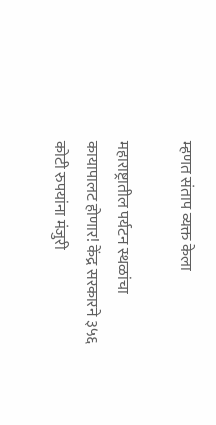म्हणत संताप व्यक्त केला

महाराष्ट्रातील पर्यटन स्थळांचा कायापालट होणार! केंद्र सरकारने ३५६ कोटी रुपयांना मंजुरी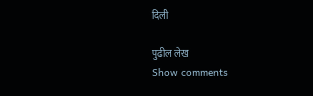दिली

पुढील लेख
Show comments